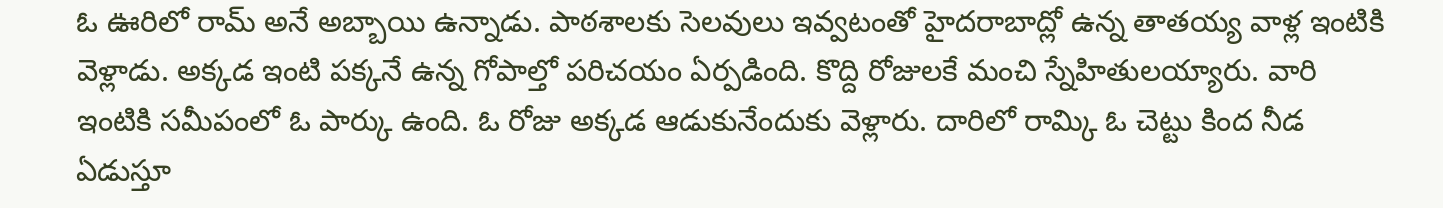ఓ ఊరిలో రామ్ అనే అబ్బాయి ఉన్నాడు. పాఠశాలకు సెలవులు ఇవ్వటంతో హైదరాబాద్లో ఉన్న తాతయ్య వాళ్ల ఇంటికి వెళ్లాడు. అక్కడ ఇంటి పక్కనే ఉన్న గోపాల్తో పరిచయం ఏర్పడింది. కొద్ది రోజులకే మంచి స్నేహితులయ్యారు. వారి ఇంటికి సమీపంలో ఓ పార్కు ఉంది. ఓ రోజు అక్కడ ఆడుకునేందుకు వెళ్లారు. దారిలో రామ్కి ఓ చెట్టు కింద నీడ ఏడుస్తూ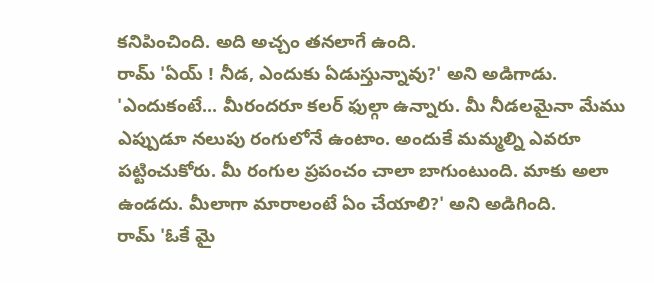కనిపించింది. అది అచ్చం తనలాగే ఉంది.
రామ్ 'ఏయ్ ! నీడ, ఎందుకు ఏడుస్తున్నావు?' అని అడిగాడు.
'ఎందుకంటే... మీరందరూ కలర్ ఫుల్గా ఉన్నారు. మీ నీడలమైనా మేము ఎప్పుడూ నలుపు రంగులోనే ఉంటాం. అందుకే మమ్మల్ని ఎవరూ పట్టించుకోరు. మీ రంగుల ప్రపంచం చాలా బాగుంటుంది. మాకు అలా ఉండదు. మీలాగా మారాలంటే ఏం చేయాలి?' అని అడిగింది.
రామ్ 'ఓకే మై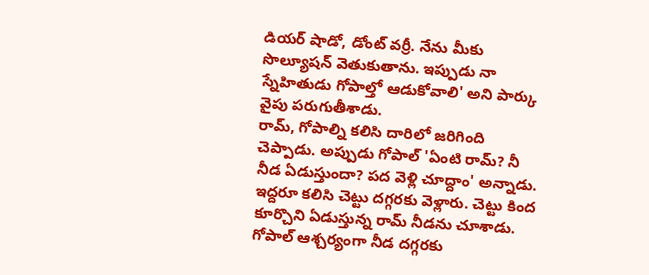డియర్ షాడో, డోంట్ వర్రీ. నేను మీకు సొల్యూషన్ వెతుకుతాను. ఇప్పుడు నా స్నేహితుడు గోపాల్తో ఆడుకోవాలి' అని పార్కు వైపు పరుగుతీశాడు.
రామ్, గోపాల్ని కలిసి దారిలో జరిగింది చెప్పాడు. అప్పుడు గోపాల్ 'ఏంటి రామ్? నీ నీడ ఏడుస్తుందా? పద వెళ్లి చూద్దాం' అన్నాడు. ఇద్దరూ కలిసి చెట్టు దగ్గరకు వెళ్లారు. చెట్టు కింద కూర్చొని ఏడుస్తున్న రామ్ నీడను చూశాడు. గోపాల్ ఆశ్చర్యంగా నీడ దగ్గరకు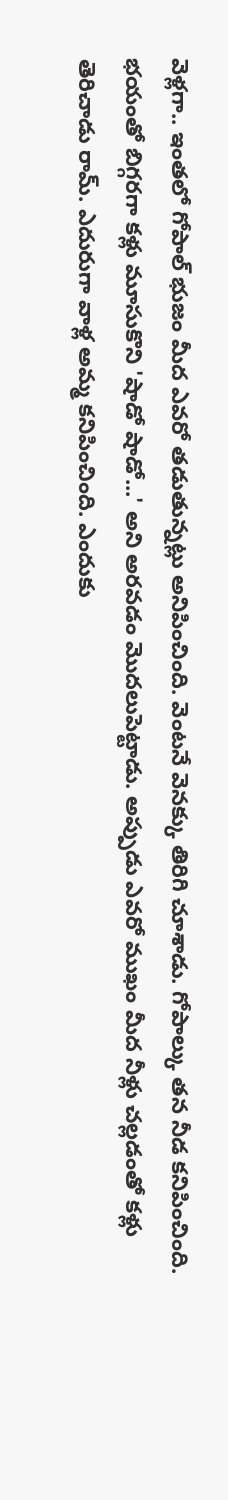వెళ్లగా.. ఇంతలో గోపాల్ భుజం మీద ఎవరో తడుతున్నట్లు అనిపించింది. వెంటనే వెనక్కు తిరిగి చూశాడు. గోపాల్కు తన నీడ కనిపించింది. భయంతో బిగ్గరగా కళ్లు మూసుకొని 'షాడో షాడో...' అని అరవడం మొదలుపెట్టాడు. అప్పుడు ఎవరో ముఖం మీద నీళ్లు చల్లడంతో కళ్లు తెరిచాడు రామ్. ఎదురుగా వాళ్ల అమ్మ కనిపించింది. ఎందుకు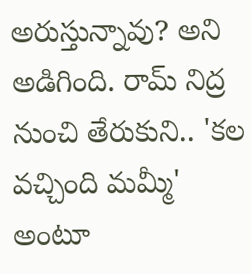అరుస్తున్నావు? అని అడిగింది. రామ్ నిద్ర నుంచి తేరుకుని.. 'కల వచ్చింది మమ్మీ' అంటూ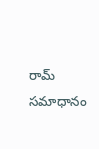రామ్ సమాధానం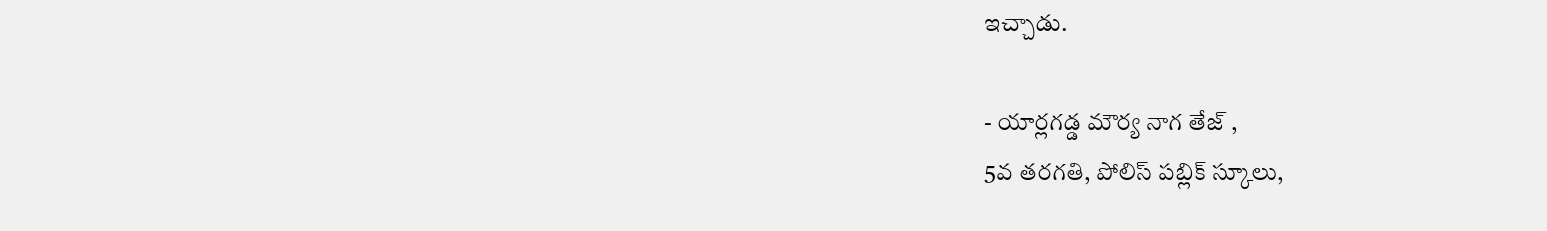ఇచ్చాడు.

- యార్లగడ్డ మౌర్య నాగ తేజ్ ,
5వ తరగతి, పోలిస్ పబ్లిక్ స్కూలు,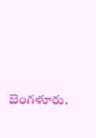బెంగళూరు.